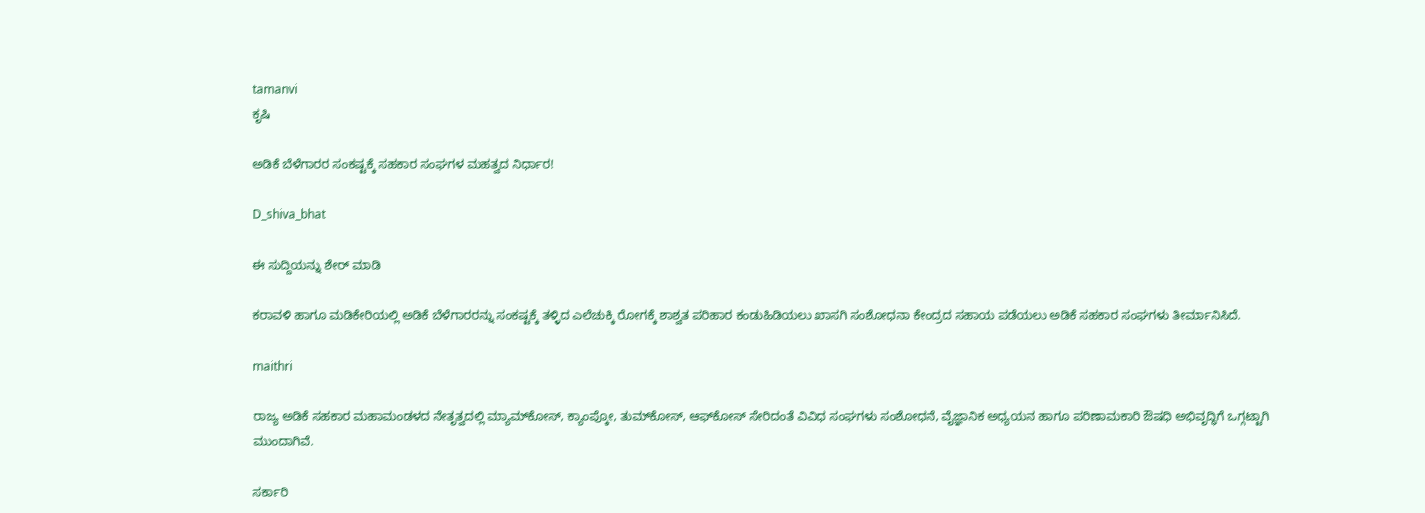tamanvi
ಕೃಷಿ

ಅಡಿಕೆ ಬೆಳೆಗಾರರ ಸಂಕಷ್ಟಕ್ಕೆ ಸಹಕಾರ ಸಂಘಗಳ ಮಹತ್ವದ ನಿರ್ಧಾರ!

D_shiva_bhat

ಈ ಸುದ್ದಿಯನ್ನು ಶೇರ್ ಮಾಡಿ

ಕರಾವಳಿ ಹಾಗೂ ಮಡಿಕೇರಿಯಲ್ಲಿ ಅಡಿಕೆ ಬೆಳೆಗಾರರನ್ನು ಸಂಕಷ್ಟಕ್ಕೆ ತಳ್ಳಿದ ಎಲೆಚುಕ್ಕಿ ರೋಗಕ್ಕೆ ಶಾಶ್ವತ ಪರಿಹಾರ ಕಂಡುಹಿಡಿಯಲು ಖಾಸಗಿ ಸಂಶೋಧನಾ ಕೇಂದ್ರದ ಸಹಾಯ ಪಡೆಯಲು ಅಡಿಕೆ ಸಹಕಾರ ಸಂಘಗಳು ತೀರ್ಮಾನಿಸಿದೆ.

maithri

ರಾಜ್ಯ ಅಡಿಕೆ ಸಹಕಾರ ಮಹಾಮಂಡಳದ ನೇತೃತ್ವದಲ್ಲಿ ಮ್ಯಾಮ್‌ಕೋಸ್, ಕ್ಯಾಂಪ್ಕೋ, ತುಮ್‌ಕೋಸ್, ಆಫ್‌ಕೋಸ್ ಸೇರಿದಂತೆ ವಿವಿಧ ಸಂಘಗಳು ಸಂಶೋಧನೆ, ವೈಜ್ಞಾನಿಕ ಅಧ್ಯಯನ ಹಾಗೂ ಪರಿಣಾಮಕಾರಿ ಔಷಧಿ ಅಭಿವೃದ್ಧಿಗೆ ಒಗ್ಗಟ್ಟಾಗಿ ಮುಂದಾಗಿವೆ.

ಸರ್ಕಾರಿ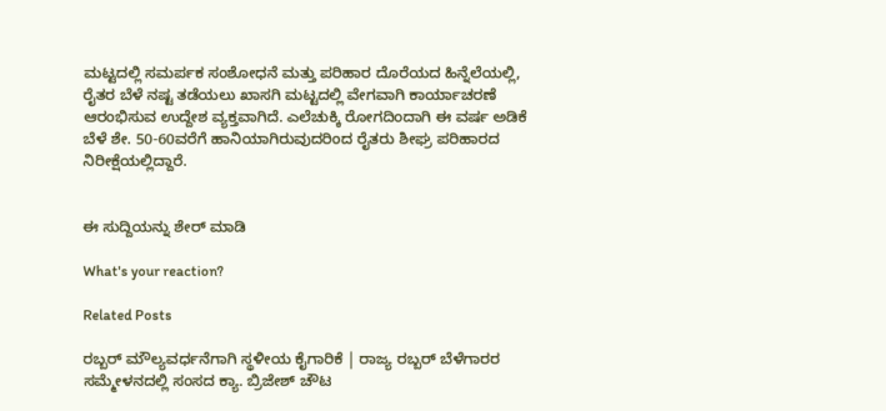ಮಟ್ಟದಲ್ಲಿ ಸಮರ್ಪಕ ಸಂಶೋಧನೆ ಮತ್ತು ಪರಿಹಾರ ದೊರೆಯದ ಹಿನ್ನೆಲೆಯಲ್ಲಿ, ರೈತರ ಬೆಳೆ ನಷ್ಟ ತಡೆಯಲು ಖಾಸಗಿ ಮಟ್ಟದಲ್ಲಿ ವೇಗವಾಗಿ ಕಾರ್ಯಾಚರಣೆ ಆರಂಭಿಸುವ ಉದ್ದೇಶ ವ್ಯಕ್ತವಾಗಿದೆ. ಎಲೆಚುಕ್ಕಿ ರೋಗದಿಂದಾಗಿ ಈ ವರ್ಷ ಅಡಿಕೆ ಬೆಳೆ ಶೇ. 50-60ವರೆಗೆ ಹಾನಿಯಾಗಿರುವುದರಿಂದ ರೈತರು ಶೀಘ್ರ ಪರಿಹಾರದ ನಿರೀಕ್ಷೆಯಲ್ಲಿದ್ದಾರೆ.


ಈ ಸುದ್ದಿಯನ್ನು ಶೇರ್ ಮಾಡಿ

What's your reaction?

Related Posts

ರಬ್ಬರ್ ಮೌಲ್ಯವರ್ಧನೆಗಾಗಿ ಸ್ಥಳೀಯ ಕೈಗಾರಿಕೆ | ರಾಜ್ಯ ರಬ್ಬರ್ ಬೆಳೆಗಾರರ ಸಮ್ಮೇಳನದಲ್ಲಿ ಸಂಸದ ಕ್ಯಾ. ಬ್ರಿಜೇಶ್ ಚೌಟ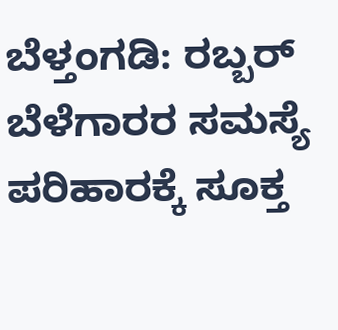ಬೆಳ್ತಂಗಡಿ: ರಬ್ಬರ್ ಬೆಳೆಗಾರರ ಸಮಸ್ಯೆ ಪರಿಹಾರಕ್ಕೆ ಸೂಕ್ತ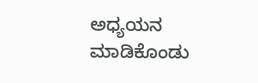ಅಧ್ಯಯನ ಮಾಡಿಕೊಂಡು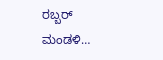ರಬ್ಬರ್ ಮಂಡಳಿ…